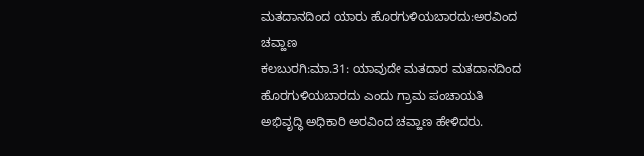ಮತದಾನದಿಂದ ಯಾರು ಹೊರಗುಳಿಯಬಾರದು:ಅರವಿಂದ ಚವ್ಹಾಣ
ಕಲಬುರಗಿ:ಮಾ.31: ಯಾವುದೇ ಮತದಾರ ಮತದಾನದಿಂದ ಹೊರಗುಳಿಯಬಾರದು ಎಂದು ಗ್ರಾಮ ಪಂಚಾಯತಿ ಅಭಿವೃದ್ಧಿ ಅಧಿಕಾರಿ ಅರವಿಂದ ಚವ್ಹಾಣ ಹೇಳಿದರು.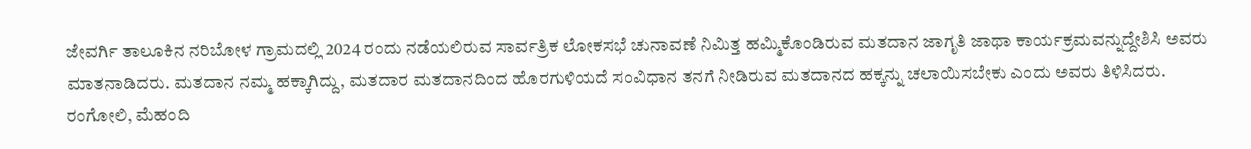ಜೇವರ್ಗಿ ತಾಲೂಕಿನ ನರಿಬೋಳ ಗ್ರಾಮದಲ್ಲಿ 2024 ರಂದು ನಡೆಯಲಿರುವ ಸಾರ್ವತ್ರಿಕ ಲೋಕಸಭೆ ಚುನಾವಣೆ ನಿಮಿತ್ತ ಹಮ್ಮಿಕೊಂಡಿರುವ ಮತದಾನ ಜಾಗೃತಿ ಜಾಥಾ ಕಾರ್ಯಕ್ರಮವನ್ನುದ್ದೇಶಿಸಿ ಅವರು ಮಾತನಾಡಿದರು. ಮತದಾನ ನಮ್ಮ ಹಕ್ಕಾಗಿದ್ದು, ಮತದಾರ ಮತದಾನದಿಂದ ಹೊರಗುಳಿಯದೆ ಸಂವಿಧಾನ ತನಗೆ ನೀಡಿರುವ ಮತದಾನದ ಹಕ್ಕನ್ನು ಚಲಾಯಿಸಬೇಕು ಎಂದು ಅವರು ತಿಳಿಸಿದರು.
ರಂಗೋಲಿ, ಮೆಹಂದಿ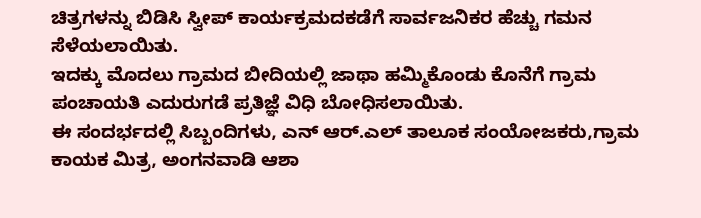ಚಿತ್ರಗಳನ್ನು ಬಿಡಿಸಿ ಸ್ವೀಪ್ ಕಾರ್ಯಕ್ರಮದಕಡೆಗೆ ಸಾರ್ವಜನಿಕರ ಹೆಚ್ಚು ಗಮನ ಸೆಳೆಯಲಾಯಿತು.
ಇದಕ್ಕು ಮೊದಲು ಗ್ರಾಮದ ಬೀದಿಯಲ್ಲಿ ಜಾಥಾ ಹಮ್ಮಿಕೊಂಡು ಕೊನೆಗೆ ಗ್ರಾಮ ಪಂಚಾಯತಿ ಎದುರುಗಡೆ ಪ್ರತಿಜ್ಞೆ ವಿಧಿ ಬೋಧಿಸಲಾಯಿತು.
ಈ ಸಂದರ್ಭದಲ್ಲಿ ಸಿಬ್ಬಂದಿಗಳು, ಎನ್ ಆರ್.ಎಲ್ ತಾಲೂಕ ಸಂಯೋಜಕರು,ಗ್ರಾಮ ಕಾಯಕ ಮಿತ್ರ, ಅಂಗನವಾಡಿ ಆಶಾ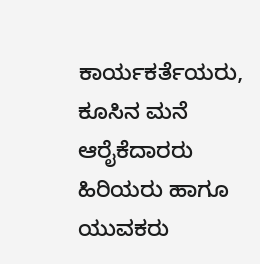ಕಾರ್ಯಕರ್ತೆಯರು, ಕೂಸಿನ ಮನೆ ಆರೈಕೆದಾರರು ಹಿರಿಯರು ಹಾಗೂ ಯುವಕರು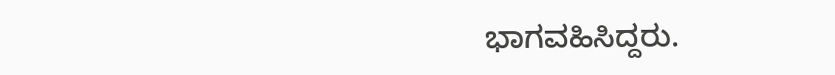ಭಾಗವಹಿಸಿದ್ದರು.